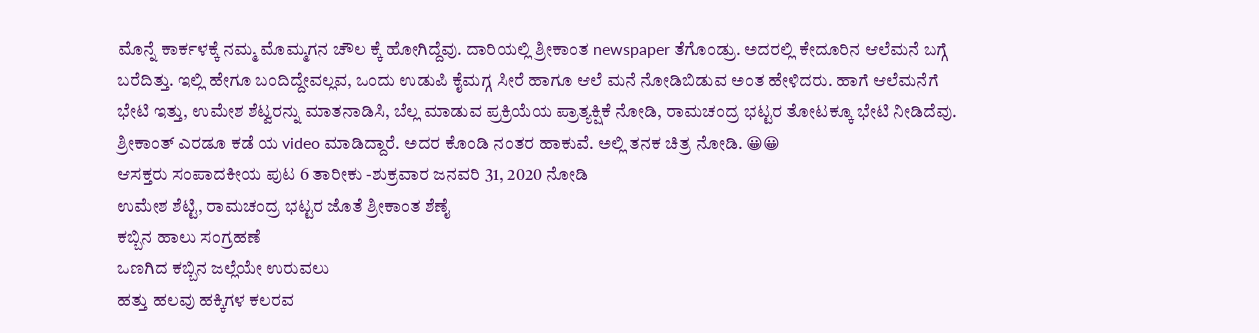ಮೊನ್ನೆ ಕಾರ್ಕಳಕ್ಕೆ ನಮ್ಮ ಮೊಮ್ಮಗನ ಚೌಲ ಕ್ಕೆ ಹೋಗಿದ್ದೆವು. ದಾರಿಯಲ್ಲಿ ಶ್ರೀಕಾಂತ newspaper ತೆಗೊಂಡ್ರು. ಅದರಲ್ಲಿ ಕೇದೂರಿನ ಆಲೆಮನೆ ಬಗ್ಗೆ ಬರೆದಿತ್ತು. ಇಲ್ಲಿ ಹೇಗೂ ಬಂದಿದ್ದೇವಲ್ಲವ, ಒಂದು ಉಡುಪಿ ಕೈಮಗ್ಗ ಸೀರೆ ಹಾಗೂ ಆಲೆ ಮನೆ ನೋಡಿಬಿಡುವ ಅಂತ ಹೇಳಿದರು. ಹಾಗೆ ಆಲೆಮನೆಗೆ ಭೇಟಿ ಇತ್ತು, ಉಮೇಶ ಶೆಟ್ವರನ್ನು ಮಾತನಾಡಿಸಿ, ಬೆಲ್ಲ ಮಾಡುವ ಪ್ರಕ್ರಿಯೆಯ ಪ್ರಾತ್ಯಕ್ಷಿಕೆ ನೋಡಿ, ರಾಮಚಂದ್ರ ಭಟ್ಟರ ತೋಟಕ್ಕೂ ಭೇಟಿ ನೀಡಿದೆವು.
ಶ್ರೀಕಾಂತ್ ಎರಡೂ ಕಡೆ ಯ video ಮಾಡಿದ್ದಾರೆ. ಅದರ ಕೊಂಡಿ ನಂತರ ಹಾಕುವೆ. ಅಲ್ಲಿ ತನಕ ಚಿತ್ರ ನೋಡಿ. 😀😀
ಆಸಕ್ತರು ಸಂಪಾದಕೀಯ ಪುಟ 6 ತಾರೀಕು -ಶುಕ್ರವಾರ ಜನವರಿ 31, 2020 ನೋಡಿ
ಉಮೇಶ ಶೆಟ್ಟಿ, ರಾಮಚಂದ್ರ ಭಟ್ಟರ ಜೊತೆ ಶ್ರೀಕಾಂತ ಶೆಣೈ
ಕಬ್ಬಿನ ಹಾಲು ಸಂಗ್ರಹಣೆ
ಒಣಗಿದ ಕಬ್ಬಿನ ಜಲ್ಲೆಯೇ ಉರುವಲು
ಹತ್ತು ಹಲವು ಹಕ್ಕಿಗಳ ಕಲರವ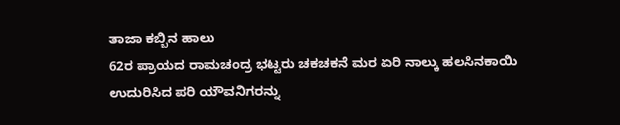ತಾಜಾ ಕಬ್ಬಿನ ಹಾಲು
62ರ ಪ್ರಾಯದ ರಾಮಚಂದ್ರ ಭಟ್ಟರು ಚಕಚಕನೆ ಮರ ಏರಿ ನಾಲ್ಕು ಹಲಸಿನಕಾಯಿ ಉದುರಿಸಿದ ಪರಿ ಯೌವನಿಗರನ್ನು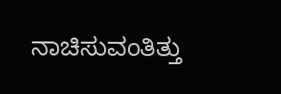ನಾಚಿಸುವಂತಿತ್ತು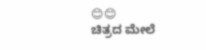😊😊
ಚಿತ್ರದ ಮೇಲೆ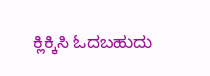ಕ್ಲಿಕ್ಕಿಸಿ ಓದಬಹುದು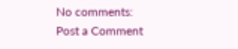No comments:
Post a Comment